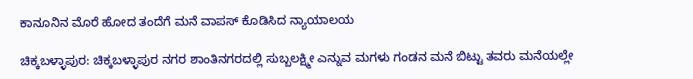ಕಾನೂನಿನ ಮೊರೆ ಹೋದ ತಂದೆಗೆ ಮನೆ ವಾಪಸ್ ಕೊಡಿಸಿದ ನ್ಯಾಯಾಲಯ

ಚಿಕ್ಕಬಳ್ಳಾಪುರ: ಚಿಕ್ಕಬಳ್ಳಾಪುರ ನಗರ ಶಾಂತಿನಗರದಲ್ಲಿ ಸುಬ್ಬಲಕ್ಷ್ಮೀ ಎನ್ನುವ ಮಗಳು ಗಂಡನ ಮನೆ ಬಿಟ್ಟು ತವರು ಮನೆಯಲ್ಲೇ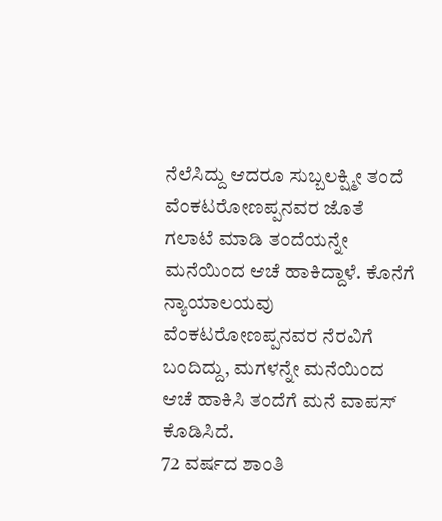ನೆಲೆಸಿದ್ದು ಆದರೂ ಸುಬ್ಬಲಕ್ಷ್ಮೀ ತಂದೆ ವೆಂಕಟರೋಣಪ್ಪನವರ ಜೊತೆ ಗಲಾಟೆ ಮಾಡಿ ತಂದೆಯನ್ನೇ ಮನೆಯಿಂದ ಆಚೆ ಹಾಕಿದ್ದಾಳೆ. ಕೊನೆಗೆ ನ್ಯಾಯಾಲಯವು ವೆಂಕಟರೋಣಪ್ಪನವರ ನೆರವಿಗೆ ಬಂದಿದ್ದು, ಮಗಳನ್ನೇ ಮನೆಯಿಂದ ಆಚೆ ಹಾಕಿಸಿ ತಂದೆಗೆ ಮನೆ ವಾಪಸ್ ಕೊಡಿಸಿದೆ.
72 ವರ್ಷದ ಶಾಂತಿ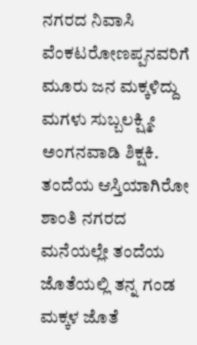ನಗರದ ನಿವಾಸಿ ವೆಂಕಟರೋಣಪ್ಪನವರಿಗೆ ಮೂರು ಜನ ಮಕ್ಕಳಿದ್ದು ಮಗಳು ಸುಬ್ಬಲಕ್ಷ್ಮೀ ಅಂಗನವಾಡಿ ಶಿಕ್ಷಕಿ. ತಂದೆಯ ಆಸ್ತಿಯಾಗಿರೋ ಶಾಂತಿ ನಗರದ ಮನೆಯಲ್ಲೇ ತಂದೆಯ ಜೊತೆಯಲ್ಲಿ ತನ್ನ ಗಂಡ ಮಕ್ಕಳ ಜೊತೆ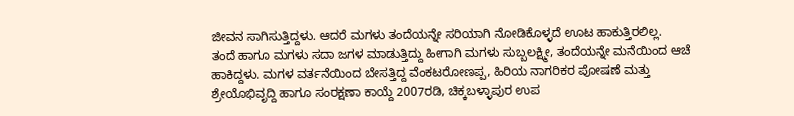ಜೀವನ ಸಾಗಿಸುತ್ತಿದ್ದಳು. ಆದರೆ ಮಗಳು ತಂದೆಯನ್ನೇ ಸರಿಯಾಗಿ ನೋಡಿಕೊಳ್ಳದೆ ಊಟ ಹಾಕುತ್ತಿರಲಿಲ್ಲ.
ತಂದೆ ಹಾಗೂ ಮಗಳು ಸದಾ ಜಗಳ ಮಾಡುತ್ತಿದ್ದು ಹೀಗಾಗಿ ಮಗಳು ಸುಬ್ಬಲಕ್ಷ್ಮೀ, ತಂದೆಯನ್ನೇ ಮನೆಯಿಂದ ಆಚೆ ಹಾಕಿದ್ದಳು. ಮಗಳ ವರ್ತನೆಯಿಂದ ಬೇಸತ್ತಿದ್ದ ವೆಂಕಟರೋಣಪ್ಪ, ಹಿರಿಯ ನಾಗರಿಕರ ಪೋಷಣೆ ಮತ್ತು ಶ್ರೇಯೊಭಿವೃದ್ದಿ ಹಾಗೂ ಸಂರಕ್ಷಣಾ ಕಾಯ್ದೆ 2007ರಡಿ, ಚಿಕ್ಕಬಳ್ಳಾಪುರ ಉಪ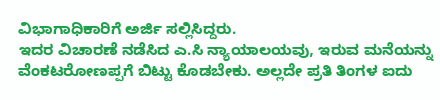ವಿಭಾಗಾಧಿಕಾರಿಗೆ ಅರ್ಜಿ ಸಲ್ಲಿಸಿದ್ದರು.
ಇದರ ವಿಚಾರಣೆ ನಡೆಸಿದ ಎ.ಸಿ ನ್ಯಾಯಾಲಯವು, ಇರುವ ಮನೆಯನ್ನು ವೆಂಕಟರೋಣಪ್ಪಗೆ ಬಿಟ್ಟು ಕೊಡಬೇಕು. ಅಲ್ಲದೇ ಪ್ರತಿ ತಿಂಗಳ ಐದು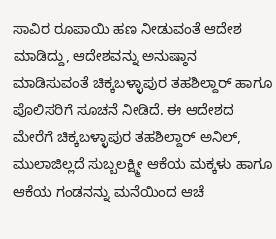ಸಾವಿರ ರೂಪಾಯಿ ಹಣ ನೀಡುವಂತೆ ಆದೇಶ ಮಾಡಿದ್ದು, ಆದೇಶವನ್ನು ಅನುಷ್ಠಾನ ಮಾಡಿಸುವಂತೆ ಚಿಕ್ಕಬಳ್ಳಾಪುರ ತಹಶಿಲ್ದಾರ್ ಹಾಗೂ ಪೊಲಿಸರಿಗೆ ಸೂಚನೆ ನೀಡಿದೆ. ಈ ಆದೇಶದ ಮೇರೆಗೆ ಚಿಕ್ಕಬಳ್ಳಾಪುರ ತಹಶಿಲ್ದಾರ್ ಅನಿಲ್, ಮುಲಾಜಿಲ್ಲದೆ ಸುಬ್ಬಲಕ್ಷ್ಮೀ ಆಕೆಯ ಮಕ್ಕಳು ಹಾಗೂ ಆಕೆಯ ಗಂಡನನ್ನು ಮನೆಯಿಂದ ಆಚೆ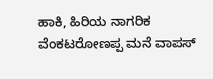ಹಾಕಿ, ಹಿರಿಯ ನಾಗರಿಕ ವೆಂಕಟರೋಣಪ್ಪ ಮನೆ ವಾಪಸ್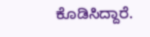ಕೊಡಿಸಿದ್ದಾರೆ.